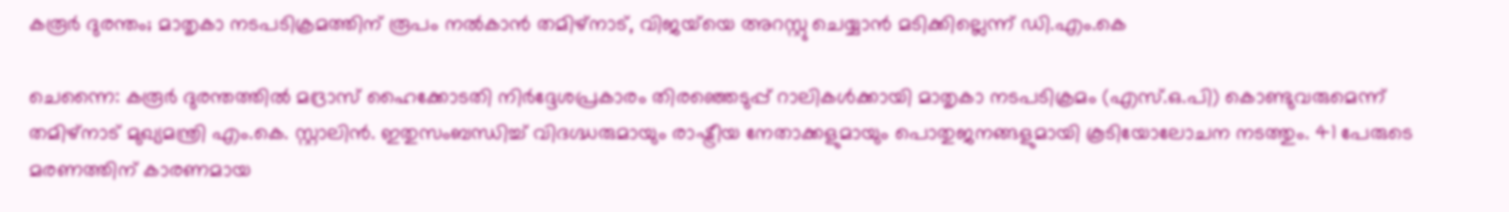കരൂർ ദുരന്തം; മാതൃകാ നടപടിക്രമത്തിന് രൂപം നൽകാൻ തമിഴ്നാട്, വിജയ്‌യെ അറസ്റ്റു ചെയ്യാൻ മടിക്കില്ലെന്ന് ഡി.എം.കെ

ചെന്നൈ: കരൂർ ദുരന്തത്തിൽ മദ്രാസ് ഹൈക്കോടതി നിർദ്ദേശപ്രകാരം തിരഞ്ഞെടുപ്പ് റാലികൾക്കായി മാതൃകാ നടപടിക്രമം (എസ്.ഒ.പി) കൊണ്ടുവരുമെന്ന് തമിഴ്നാട് മുഖ്യമന്ത്രി എം.കെ. സ്റ്റാലിൻ. ഇതുസംബന്ധിച്ച് വിദഗ്ദ്ധരുമായും രാഷ്ട്രീയ നേതാക്കളുമായും പൊതുജനങ്ങളുമായി കൂടിയോലോചന നടത്തും. 41 പേരുടെ മരണത്തിന് കാരണമായ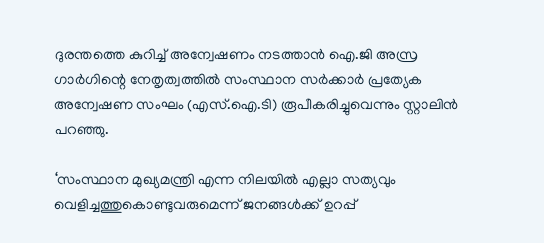ദുരന്തത്തെ കുറിച്ച് അന്വേഷണം നടത്താൻ ഐ.ജി അസ്ര ഗാർഗിന്റെ നേതൃത്വത്തിൽ സംസ്ഥാന സർക്കാർ പ്രത്യേക അന്വേഷണ സംഘം (എസ്‌.ഐ.ടി) രൂപീകരിച്ചുവെന്നും സ്റ്റാലിൻ പറ‌ഞ്ഞു.

‘സംസ്ഥാന മുഖ്യമന്ത്രി എന്ന നിലയിൽ എല്ലാ സത്യവും വെളിച്ചത്തുകൊണ്ടുവരുമെന്ന് ജനങ്ങൾക്ക് ഉറപ്പ്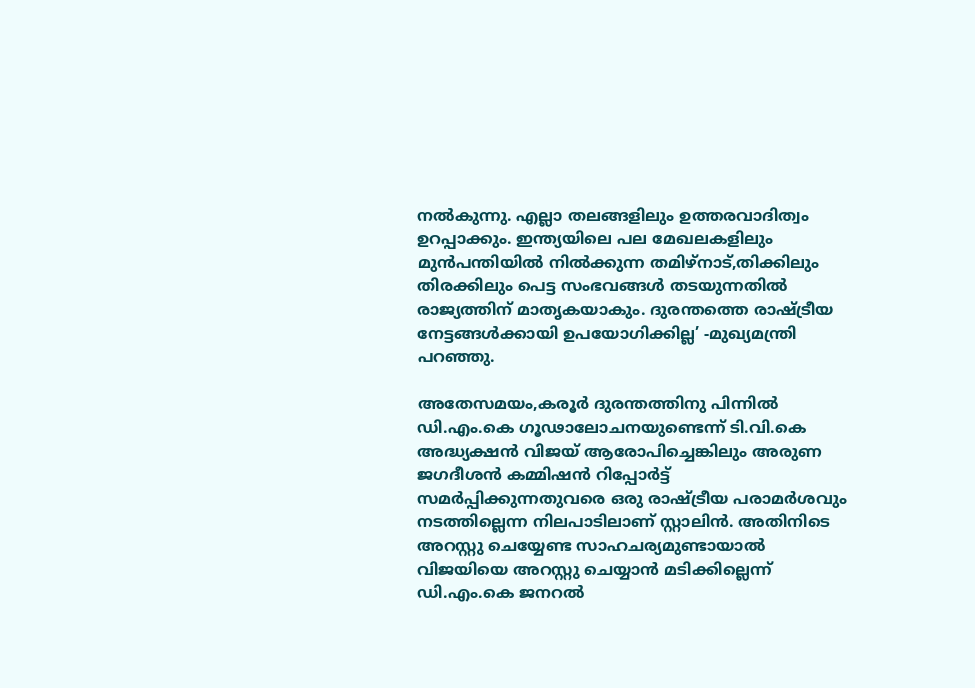നൽകുന്നു. എല്ലാ തലങ്ങളിലും ഉത്തരവാദിത്വം ഉറപ്പാക്കും. ഇന്ത്യയിലെ പല മേഖലകളിലും മുൻപന്തിയിൽ നിൽക്കുന്ന തമിഴ്നാട്,തിക്കിലും തിരക്കിലും പെട്ട സംഭവങ്ങൾ തടയുന്നതിൽ രാജ്യത്തിന് മാതൃകയാകും. ദുരന്തത്തെ രാഷ്ട്രീയ നേട്ടങ്ങൾക്കായി ഉപയോഗിക്കില്ല’ -മുഖ്യമന്ത്രി പറഞ്ഞു.

അതേസമയം,കരൂർ ദുരന്തത്തിനു പിന്നിൽ ഡി.എം.കെ ഗൂഢാലോചനയുണ്ടെന്ന് ടി.വി.കെ അദ്ധ്യക്ഷൻ വിജയ് ആരോപിച്ചെങ്കിലും അരുണ ജഗദീശൻ കമ്മിഷൻ റിപ്പോർട്ട് സമർപ്പിക്കുന്നതുവരെ ഒരു രാഷ്ട്രീയ പരാമർശവും നടത്തില്ലെന്ന നിലപാടിലാണ് സ്റ്റാലിൻ. അതിനിടെ അറസ്റ്റു ചെയ്യേണ്ട സാഹചര്യമുണ്ടായാൽ വിജയിയെ അറസ്റ്റു ചെയ്യാൻ മടിക്കില്ലെന്ന് ഡി.എം.കെ ജനറൽ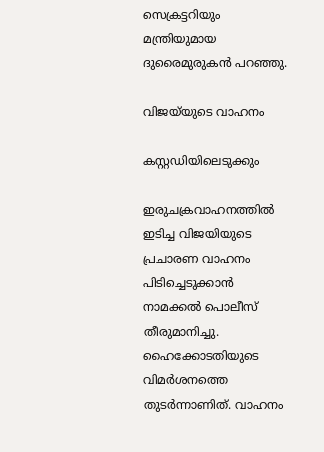സെക്രട്ടറിയും മന്ത്രിയുമായ ദുരൈമുരുകൻ പറഞ്ഞു.

വിജയ്‌യുടെ വാഹനം

കസ്റ്റഡിയിലെടുക്കും

ഇരുചക്രവാഹനത്തിൽ ഇടിച്ച വിജയിയുടെ പ്രചാരണ വാഹനം പിടിച്ചെടുക്കാൻ നാമക്കൽ പൊലീസ് തീരുമാനിച്ചു. ഹൈക്കോടതിയുടെ വിമർശനത്തെ തുടർന്നാണിത്. വാഹനം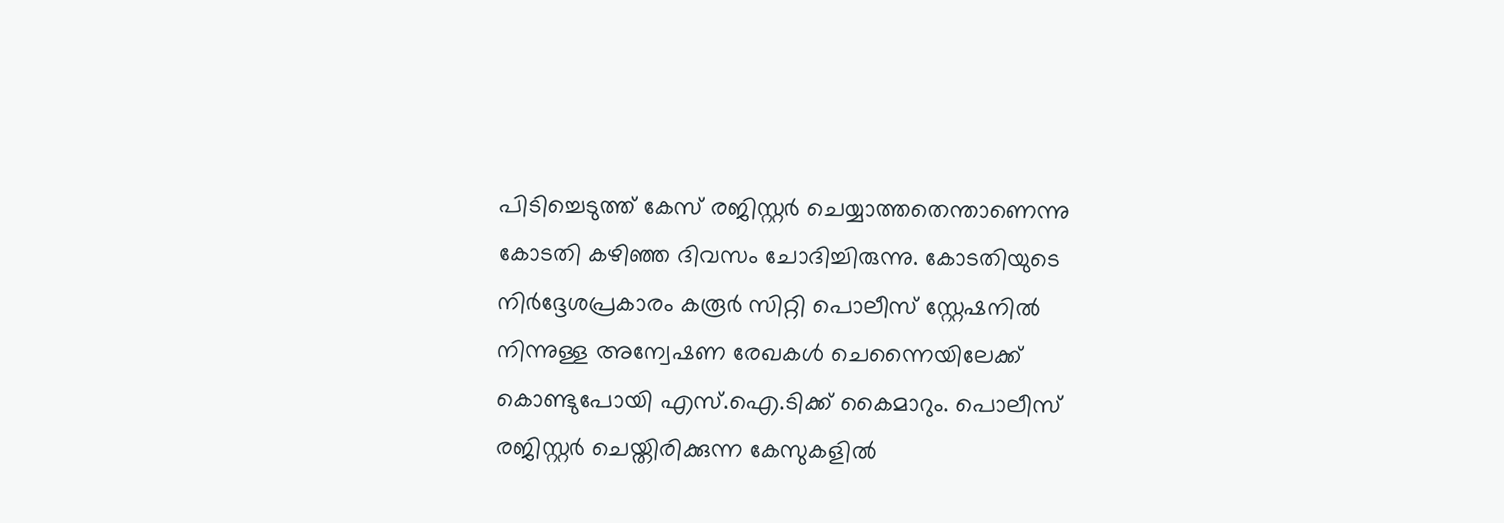പിടിച്ചെടുത്ത് കേസ് രജിസ്റ്റർ ചെയ്യാത്തതെന്താണെന്നു കോടതി കഴിഞ്ഞ ദിവസം ചോദിച്ചിരുന്നു. കോടതിയുടെ നിർദ്ദേശപ്രകാരം കരൂർ സിറ്റി പൊലീസ് സ്റ്റേഷനിൽ നിന്നുള്ള അന്വേഷണ രേഖകൾ ചെന്നൈയിലേക്ക് കൊണ്ടുപോയി എസ്‌.ഐ.ടിക്ക് കൈമാറും. പൊലീസ് രജിസ്റ്റർ ചെയ്തിരിക്കുന്ന കേസുകളിൽ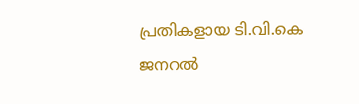പ്രതികളായ ടി.വി.കെ ജനറൽ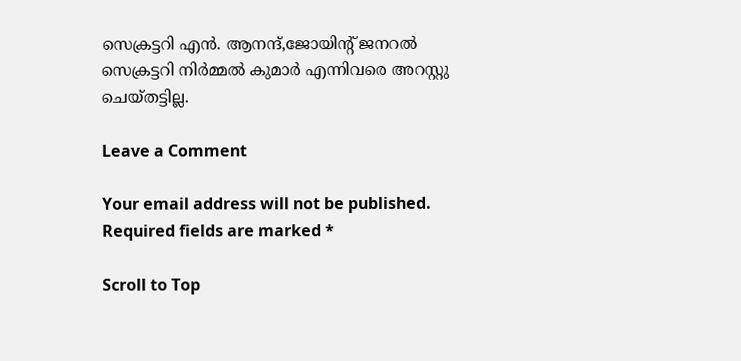സെക്രട്ടറി എൻ. ആനന്ദ്,ജോയിന്റ് ജനറൽ സെക്രട്ടറി നിർമ്മൽ കുമാർ എന്നിവരെ അറസ്റ്റു ചെയ്തട്ടില്ല.

Leave a Comment

Your email address will not be published. Required fields are marked *

Scroll to Top